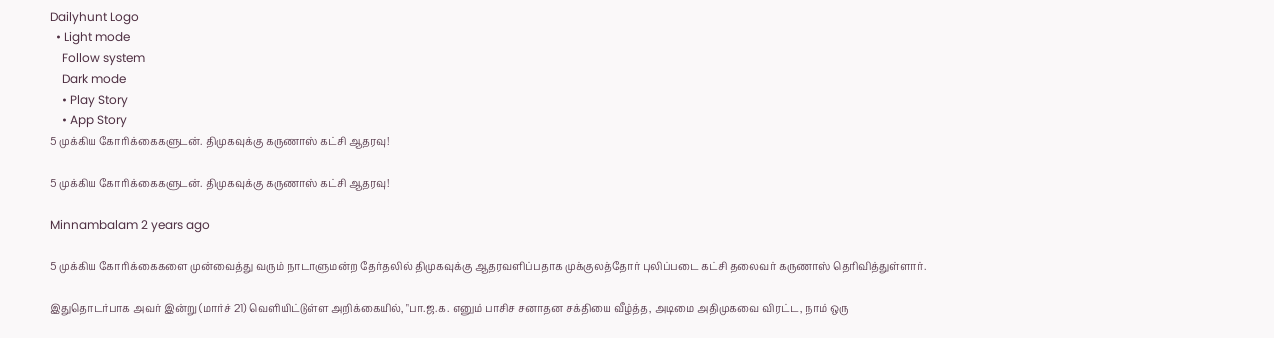Dailyhunt Logo
  • Light mode
    Follow system
    Dark mode
    • Play Story
    • App Story
5 முக்கிய கோரிக்கைகளுடன். திமுகவுக்கு கருணாஸ் கட்சி ஆதரவு!

5 முக்கிய கோரிக்கைகளுடன். திமுகவுக்கு கருணாஸ் கட்சி ஆதரவு!

Minnambalam 2 years ago

5 முக்கிய கோரிக்கைகளை முன்வைத்து வரும் நாடாளுமன்ற தேர்தலில் திமுகவுக்கு ஆதரவளிப்பதாக முக்குலத்தோர் புலிப்படை கட்சி தலைவர் கருணாஸ் தெரிவித்துள்ளார்.

இதுதொடர்பாக அவர் இன்று (மார்ச் 21) வெளியிட்டுள்ள அறிக்கையில், "பா.ஜ.க. எனும் பாசிச சனாதன சக்தியை வீழ்த்த, அடிமை அதிமுகவை விரட்ட, நாம் ஒரு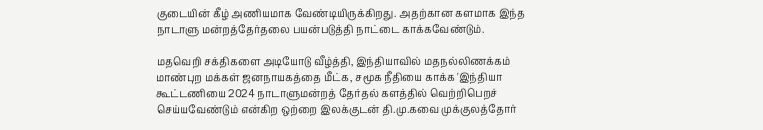குடையின் கீழ் அணியமாக வேண்டியிருக்கிறது. அதற்கான களமாக இந்த நாடாளு மன்றத்தேர்தலை பயன்படுத்தி நாட்டை காக்கவேண்டும்.

மதவெறி சக்திகளை அடியோடு வீழ்த்தி, இந்தியாவில் மதநல்லிணக்கம் மாண்புற மக்கள் ஜனநாயகத்தை மீட்க, சமூக நீதியை காக்க 'இந்தியா கூட்டணியை 2024 நாடாளுமன்றத் தேர்தல் களத்தில் வெற்றிபெறச் செய்யவேண்டும் என்கிற ஒற்றை இலக்குடன் தி.மு.கவை முக்குலத்தோர்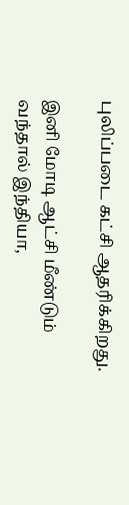புலிப்படை கட்சி ஆதரிக்கிறது.

இனி மோடி ஆட்சி மீண்டும் வந்தால் இந்தியா,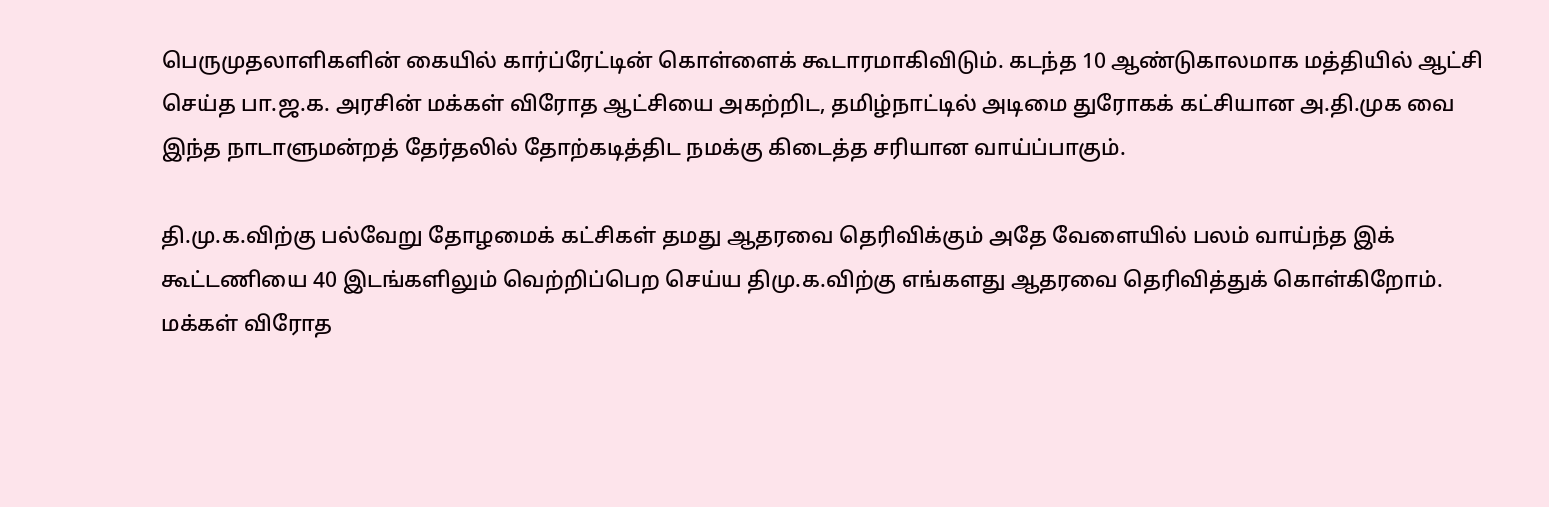பெருமுதலாளிகளின் கையில் கார்ப்ரேட்டின் கொள்ளைக் கூடாரமாகிவிடும். கடந்த 10 ஆண்டுகாலமாக மத்தியில் ஆட்சி செய்த பா.ஜ.க. அரசின் மக்கள் விரோத ஆட்சியை அகற்றிட, தமிழ்நாட்டில் அடிமை துரோகக் கட்சியான அ.தி.முக வை இந்த நாடாளுமன்றத் தேர்தலில் தோற்கடித்திட நமக்கு கிடைத்த சரியான வாய்ப்பாகும்.

தி.மு.க.விற்கு பல்வேறு தோழமைக் கட்சிகள் தமது ஆதரவை தெரிவிக்கும் அதே வேளையில் பலம் வாய்ந்த இக் கூட்டணியை 40 இடங்களிலும் வெற்றிப்பெற செய்ய திமு.க.விற்கு எங்களது ஆதரவை தெரிவித்துக் கொள்கிறோம்.
மக்கள் விரோத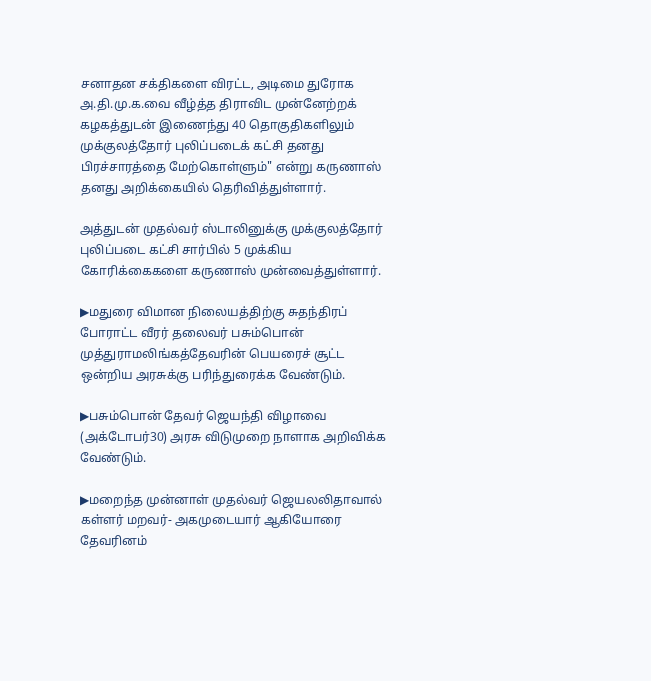சனாதன சக்திகளை விரட்ட, அடிமை துரோக அ.தி.மு.க.வை வீழ்த்த திராவிட முன்னேற்றக் கழகத்துடன் இணைந்து 40 தொகுதிகளிலும் முக்குலத்தோர் புலிப்படைக் கட்சி தனது பிரச்சாரத்தை மேற்கொள்ளும்" என்று கருணாஸ் தனது அறிக்கையில் தெரிவித்துள்ளார்.

அத்துடன் முதல்வர் ஸ்டாலினுக்கு முக்குலத்தோர் புலிப்படை கட்சி சார்பில் 5 முக்கிய கோரிக்கைகளை கருணாஸ் முன்வைத்துள்ளார்.

▶மதுரை விமான நிலையத்திற்கு சுதந்திரப் போராட்ட வீரர் தலைவர் பசும்பொன் முத்துராமலிங்கத்தேவரின் பெயரைச் சூட்ட ஒன்றிய அரசுக்கு பரிந்துரைக்க வேண்டும்.

▶பசும்பொன் தேவர் ஜெயந்தி விழாவை (அக்டோபர்30) அரசு விடுமுறை நாளாக அறிவிக்க வேண்டும்.

▶மறைந்த முன்னாள் முதல்வர் ஜெயலலிதாவால் கள்ளர் மறவர்- அகமுடையார் ஆகியோரை தேவரினம்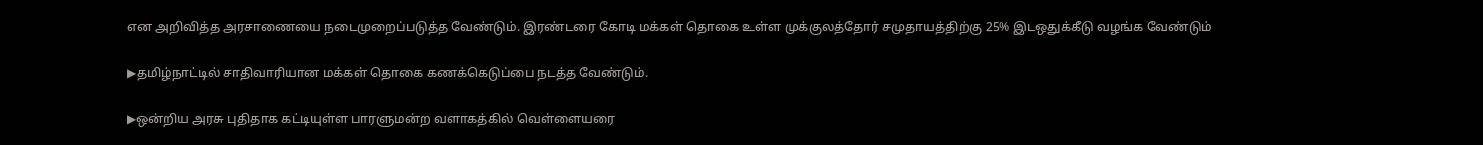என அறிவித்த அரசாணையை நடைமுறைப்படுத்த வேண்டும். இரண்டரை கோடி மக்கள் தொகை உள்ள முக்குலத்தோர் சமுதாயத்திற்கு 25% இடஒதுக்கீடு வழங்க வேண்டும்

▶தமிழ்நாட்டில் சாதிவாரியான மக்கள் தொகை கணக்கெடுப்பை நடத்த வேண்டும்.

▶ஒன்றிய அரசு புதிதாக கட்டியுள்ள பாரளுமன்ற வளாகத்கில் வெள்ளையரை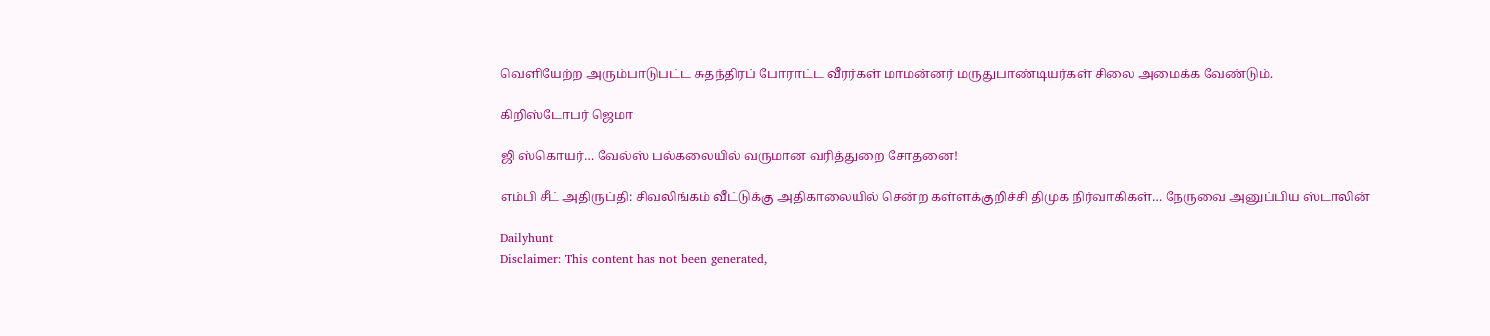வெளியேற்ற அரும்பாடுபட்ட சுதந்திரப் போராட்ட வீரர்கள் மாமன்னர் மருதுபாண்டியர்கள் சிலை அமைக்க வேண்டும்.

கிறிஸ்டோபர் ஜெமா

ஜி ஸ்கொயர்… வேல்ஸ் பல்கலையில் வருமான வரித்துறை சோதனை!

எம்பி சீட் அதிருப்தி: சிவலிங்கம் வீட்டுக்கு அதிகாலையில் சென்ற கள்ளக்குறிச்சி திமுக நிர்வாகிகள்… நேருவை அனுப்பிய ஸ்டாலின்

Dailyhunt
Disclaimer: This content has not been generated,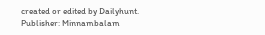created or edited by Dailyhunt. Publisher: Minnambalam